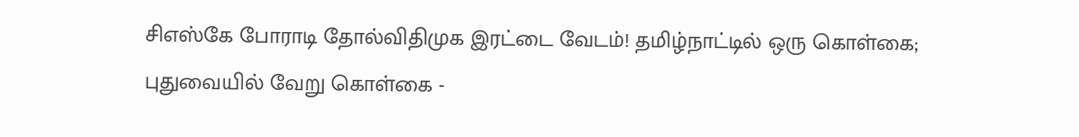சிஎஸ்கே போராடி தோல்விதிமுக இரட்டை வேடம்! தமிழ்நாட்டில் ஒரு கொள்கை; புதுவையில் வேறு கொள்கை -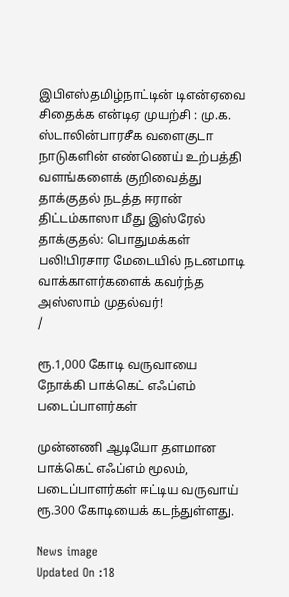இபிஎஸ்தமிழ்நாட்டின் டிஎன்ஏவை சிதைக்க என்டிஏ முயற்சி : மு.க. ஸ்டாலின்பாரசீக வளைகுடா நாடுகளின் எண்ணெய் உற்பத்தி வளங்களைக் குறிவைத்து தாக்குதல் நடத்த ஈரான் திட்டம்காஸா மீது இஸ்ரேல் தாக்குதல்: பொதுமக்கள் பலி!பிரசார மேடையில் நடனமாடி வாக்காளர்களைக் கவர்ந்த அஸ்ஸாம் முதல்வர்!
/

ரூ.1,000 கோடி வருவாயை நோக்கி பாக்கெட் எஃப்எம் படைப்பாளர்கள்

முன்னணி ஆடியோ தளமான பாக்கெட் எஃப்எம் மூலம், படைப்பாளர்கள் ஈட்டிய வருவாய் ரூ.300 கோடியைக் கடந்துள்ளது.

News image
Updated On :18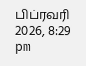பிப்ரவரி 2026, 8:29 pm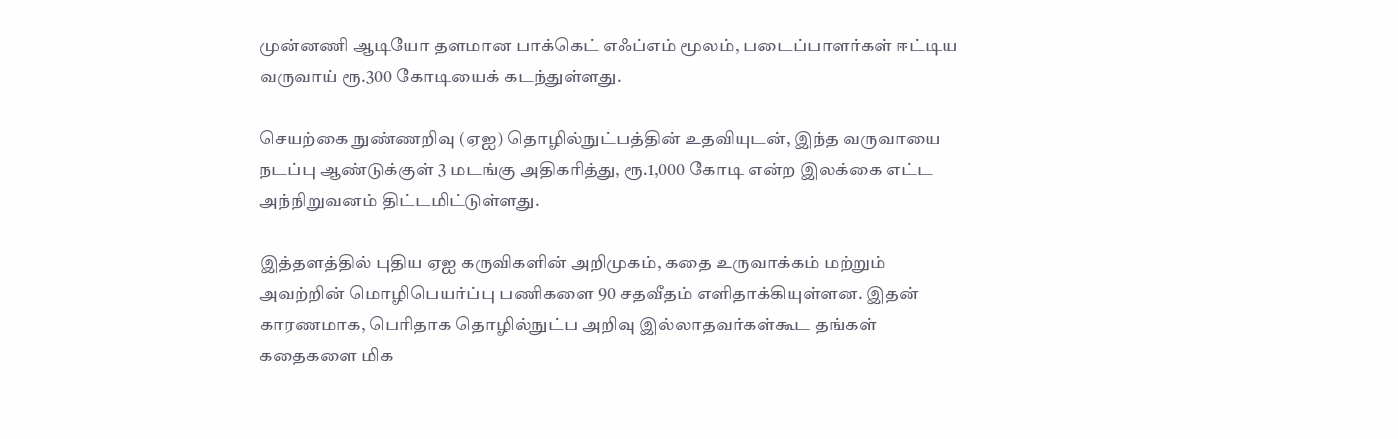முன்னணி ஆடியோ தளமான பாக்கெட் எஃப்எம் மூலம், படைப்பாளர்கள் ஈட்டிய வருவாய் ரூ.300 கோடியைக் கடந்துள்ளது.

செயற்கை நுண்ணறிவு (ஏஐ) தொழில்நுட்பத்தின் உதவியுடன், இந்த வருவாயை நடப்பு ஆண்டுக்குள் 3 மடங்கு அதிகரித்து, ரூ.1,000 கோடி என்ற இலக்கை எட்ட அந்நிறுவனம் திட்டமிட்டுள்ளது.

இத்தளத்தில் புதிய ஏஐ கருவிகளின் அறிமுகம், கதை உருவாக்கம் மற்றும் அவற்றின் மொழிபெயர்ப்பு பணிகளை 90 சதவீதம் எளிதாக்கியுள்ளன. இதன் காரணமாக, பெரிதாக தொழில்நுட்ப அறிவு இல்லாதவர்கள்கூட தங்கள் கதைகளை மிக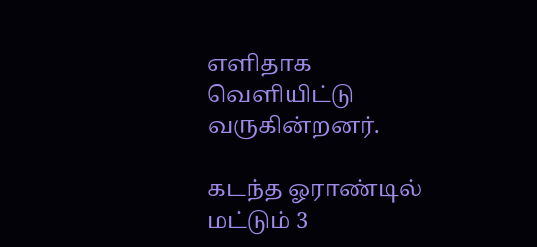எளிதாக வெளியிட்டு வருகின்றனர்.

கடந்த ஓராண்டில் மட்டும் 3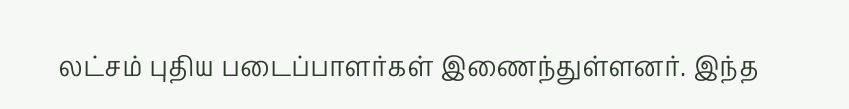லட்சம் புதிய படைப்பாளர்கள் இணைந்துள்ளனர். இந்த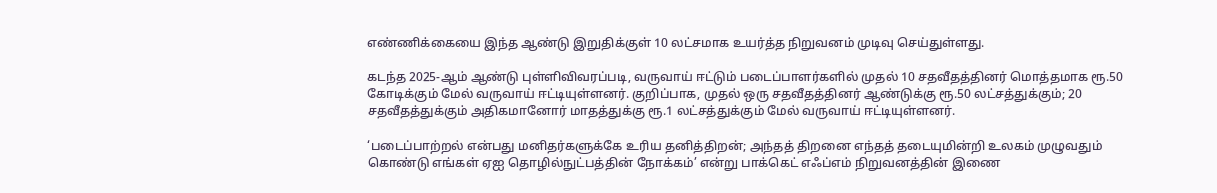எண்ணிக்கையை இந்த ஆண்டு இறுதிக்குள் 10 லட்சமாக உயர்த்த நிறுவனம் முடிவு செய்துள்ளது.

கடந்த 2025-ஆம் ஆண்டு புள்ளிவிவரப்படி, வருவாய் ஈட்டும் படைப்பாளர்களில் முதல் 10 சதவீதத்தினர் மொத்தமாக ரூ.50 கோடிக்கும் மேல் வருவாய் ஈட்டியுள்ளனர். குறிப்பாக, முதல் ஒரு சதவீதத்தினர் ஆண்டுக்கு ரூ.50 லட்சத்துக்கும்; 20 சதவீதத்துக்கும் அதிகமானோர் மாதத்துக்கு ரூ.1 லட்சத்துக்கும் மேல் வருவாய் ஈட்டியுள்ளனர்.

‘படைப்பாற்றல் என்பது மனிதர்களுக்கே உரிய தனித்திறன்; அந்தத் திறனை எந்தத் தடையுமின்றி உலகம் முழுவதும் கொண்டு எங்கள் ஏஐ தொழில்நுட்பத்தின் நோக்கம்’ என்று பாக்கெட் எஃப்எம் நிறுவனத்தின் இணை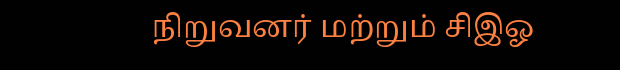நிறுவனர் மற்றும் சிஇஓ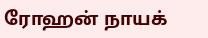ரோஹன் நாயக்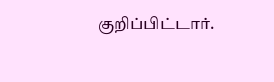குறிப்பிட்டார்.